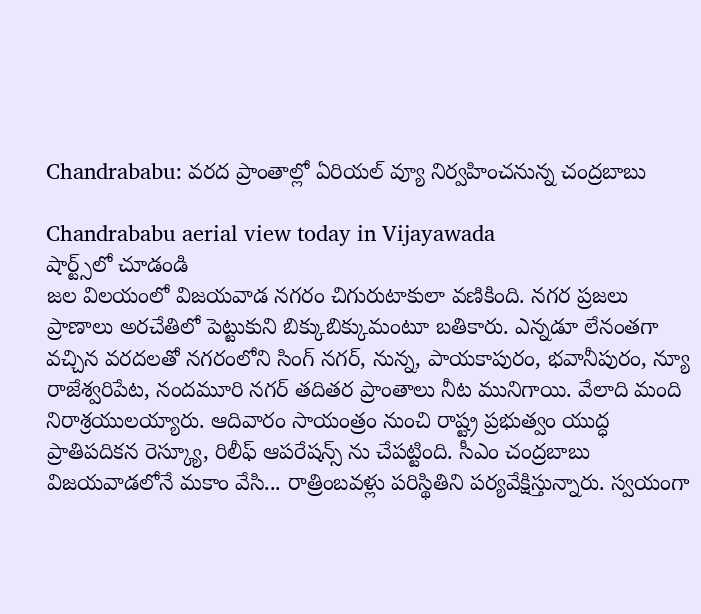Chandrababu: వరద ప్రాంతాల్లో ఏరియల్ వ్యూ నిర్వహించనున్న చంద్రబాబు

Chandrababu aerial view today in Vijayawada
షార్ట్స్‌లో చూడండి
జల విలయంలో విజయవాడ నగరం చిగురుటాకులా వణికింది. నగర ప్రజలు ప్రాణాలు అరచేతిలో పెట్టుకుని బిక్కుబిక్కుమంటూ బతికారు. ఎన్నడూ లేనంతగా వచ్చిన వరదలతో నగరంలోని సింగ్ నగర్, నున్న, పాయకాపురం, భవానీపురం, న్యూ రాజేశ్వరిపేట, నందమూరి నగర్ తదితర ప్రాంతాలు నీట మునిగాయి. వేలాది మంది నిరాశ్రయులయ్యారు. ఆదివారం సాయంత్రం నుంచి రాష్ట్ర ప్రభుత్వం యుద్ధ ప్రాతిపదికన రెస్క్యూ, రిలీఫ్ ఆపరేషన్స్ ను చేపట్టింది. సీఎం చంద్రబాబు విజయవాడలోనే మకాం వేసి... రాత్రింబవళ్లు పరిస్థితిని పర్యవేక్షిస్తున్నారు. స్వయంగా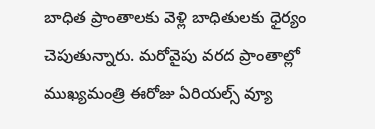బాధిత ప్రాంతాలకు వెళ్లి బాధితులకు ధైర్యం చెపుతున్నారు. మరోవైపు వరద ప్రాంతాల్లో ముఖ్యమంత్రి ఈరోజు ఏరియల్స్ వ్యూ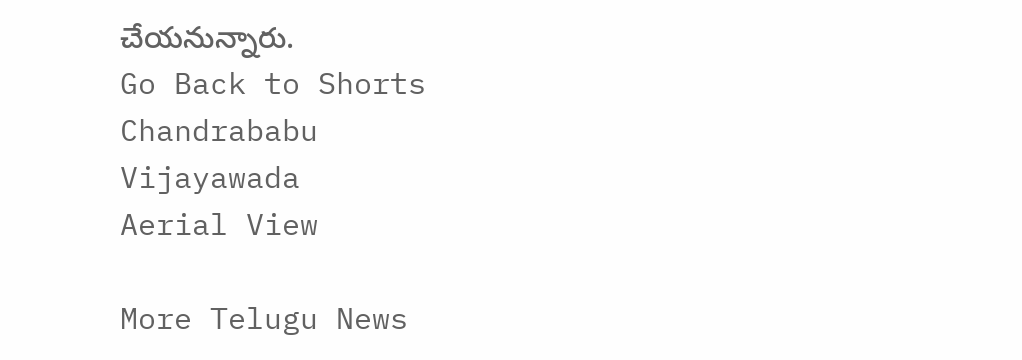చేయనున్నారు.
Go Back to Shorts
Chandrababu
Vijayawada
Aerial View

More Telugu News